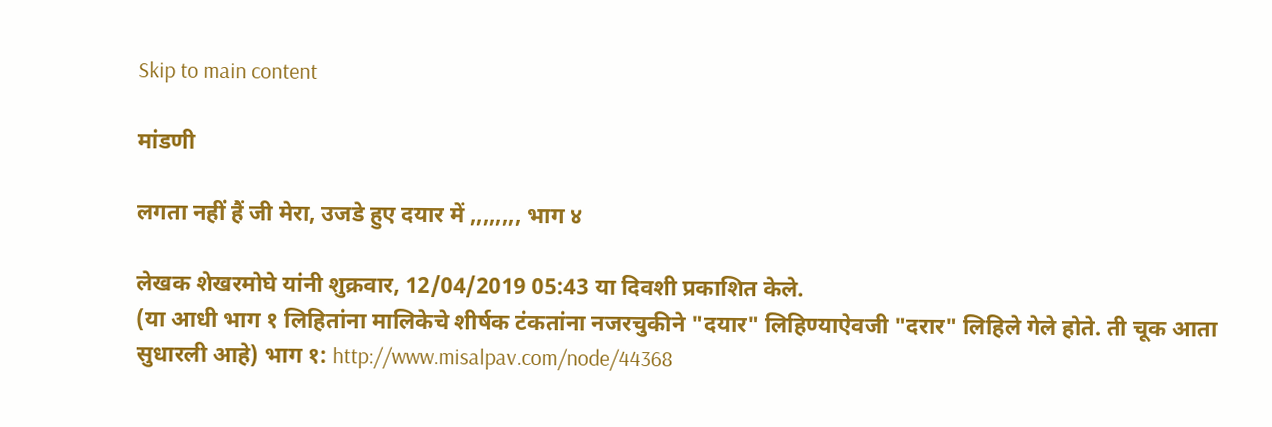Skip to main content

मांडणी

लगता नहीं हैं जी मेरा, उजडे हुए दयार में ,,,,,,,, भाग ४

लेखक शेखरमोघे यांनी शुक्रवार, 12/04/2019 05:43 या दिवशी प्रकाशित केले.
(या आधी भाग १ लिहितांना मालिकेचे शीर्षक टंकतांना नजरचुकीने "दयार" लिहिण्याऐवजी "दरार" लिहिले गेले होते. ती चूक आता सुधारली आहे) भाग १: http://www.misalpav.com/node/44368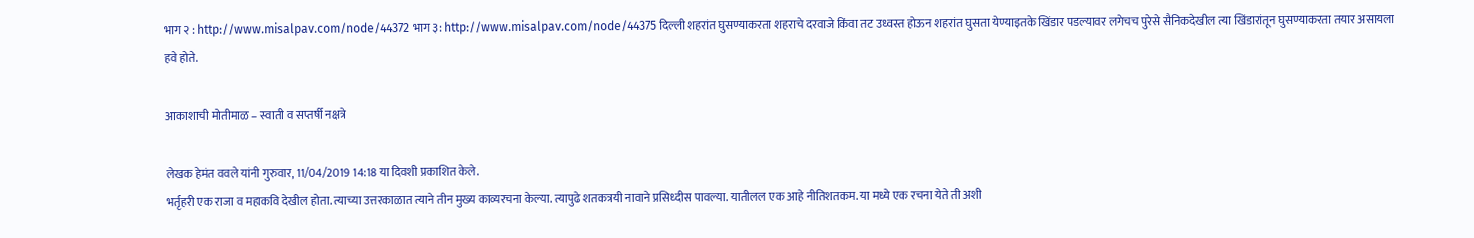भाग २ : http://www.misalpav.com/node/44372 भाग ३: http://www.misalpav.com/node/44375 दिल्ली शहरांत घुसण्याकरता शहराचे दरवाजे किंवा तट उध्वस्त होऊन शहरांत घुसता येण्याइतके खिंडार पडल्यावर लगेचच पुरेसे सैनिकदेखील त्या खिंडारांतून घुसण्याकरता तयार असायला हवे होते.

आकाशाची मोतीमाळ – स्वाती व सप्तर्षी नक्षत्रे

लेखक हेमंत ववले यांनी गुरुवार, 11/04/2019 14:18 या दिवशी प्रकाशित केले.
भर्तृहरी एक राजा व महाकवि देखील होता. त्याच्या उत्तरकाळात त्याने तीन मुख्य काव्यरचना केल्या. त्यापुढे शतकत्रयी नावाने प्रसिध्दीस पावल्या. यातीलल एक आहे नीतिशतकम. या मध्ये एक रचना येते ती अशी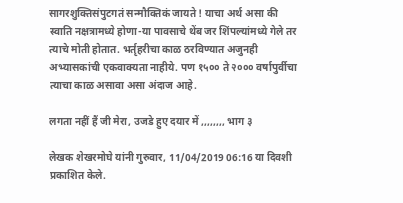सागरशुक्तिसंपुटगतं सन्मौक्तिकं जायते ! याचा अर्थ असा की स्वाति नक्षत्रामध्ये होणा-या पावसाचे थेंब जर शिंपल्यांमध्ये गेले तर त्याचे मोती होतात. भर्तृहरीचा काळ ठरविण्यात अजुनही अभ्यासकांची एकवाक्यता नाहीये. पण १५०० ते २००० वर्षापुर्वीचा त्याचा काळ असावा असा अंदाज आहे.

लगता नहीं हैं जी मेरा, उजडे हुए दयार में ,,,,,,,, भाग ३

लेखक शेखरमोघे यांनी गुरुवार, 11/04/2019 06:16 या दिवशी प्रकाशित केले.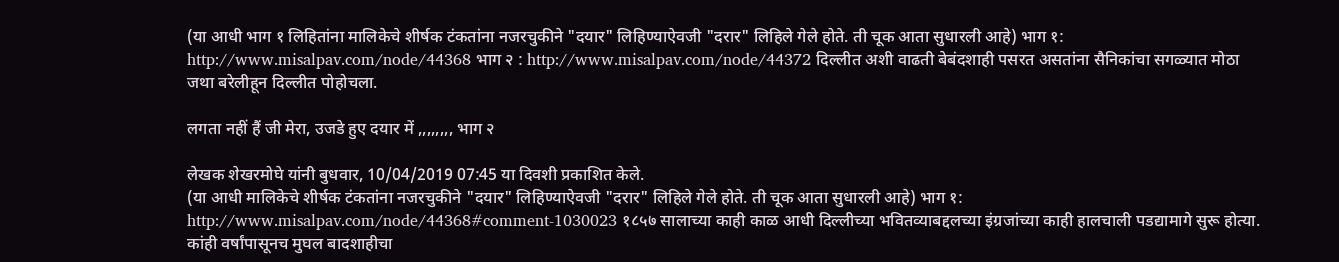(या आधी भाग १ लिहितांना मालिकेचे शीर्षक टंकतांना नजरचुकीने "दयार" लिहिण्याऐवजी "दरार" लिहिले गेले होते. ती चूक आता सुधारली आहे) भाग १: http://www.misalpav.com/node/44368 भाग २ : http://www.misalpav.com/node/44372 दिल्लीत अशी वाढती बेबंदशाही पसरत असतांना सैनिकांचा सगळ्यात मोठा जथा बरेलीहून दिल्लीत पोहोचला.

लगता नहीं हैं जी मेरा, उजडे हुए दयार में ,,,,,,,, भाग २

लेखक शेखरमोघे यांनी बुधवार, 10/04/2019 07:45 या दिवशी प्रकाशित केले.
(या आधी मालिकेचे शीर्षक टंकतांना नजरचुकीने "दयार" लिहिण्याऐवजी "दरार" लिहिले गेले होते. ती चूक आता सुधारली आहे) भाग १: http://www.misalpav.com/node/44368#comment-1030023 १८५७ सालाच्या काही काळ आधी दिल्लीच्या भवितव्याबद्दलच्या इंग्रजांच्या काही हालचाली पडद्यामागे सुरू होत्या. कांही वर्षांपासूनच मुघल बादशाहीचा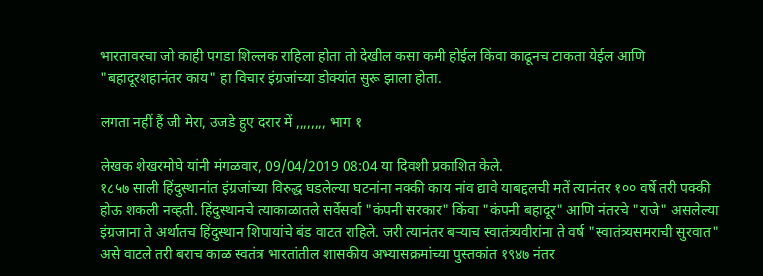भारतावरचा जो काही पगडा शिल्लक राहिला होता तो देखील कसा कमी होईल किंवा काढूनच टाकता येईल आणि "बहादूरशहानंतर काय" हा विचार इंग्रजांच्या डोक्यांत सुरू झाला होता.

लगता नहीं हैं जी मेरा, उजडे हुए दरार में ,,,,,,,, भाग १

लेखक शेखरमोघे यांनी मंगळवार, 09/04/2019 08:04 या दिवशी प्रकाशित केले.
१८५७ साली हिंदुस्थानांत इंग्रजांच्या विरुद्ध घडलेल्या घटनांना नक्की काय नांव द्यावे याबद्दलची मतें त्यानंतर १०० वर्षे तरी पक्की होऊ शकली नव्हती. हिंदुस्थानचे त्याकाळातले सर्वेसर्वा "कंपनी सरकार" किंवा "कंपनी बहादूर" आणि नंतरचे "राजे" असलेल्या इंग्रजाना ते अर्थातच हिंदुस्थान शिपायांचे बंड वाटत राहिले. जरी त्यानंतर बऱ्याच स्वातंत्र्यवीरांना ते वर्ष "स्वातंत्र्यसमराची सुरवात" असे वाटले तरी बराच काळ स्वतंत्र भारतांतील शासकीय अभ्यासक्रमांच्या पुस्तकांत १९४७ नंतर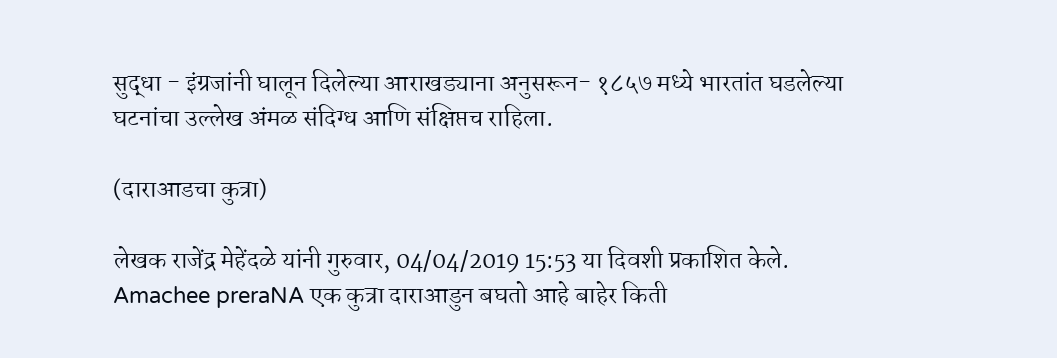सुद्धा - इंग्रजांनी घालून दिलेल्या आराखड्याना अनुसरून- १८५७ मध्ये भारतांत घडलेल्या घटनांचा उल्लेख अंमळ संदिग्ध आणि संक्षिप्तच राहिला.

(दाराआडचा कुत्रा)

लेखक राजेंद्र मेहेंदळे यांनी गुरुवार, 04/04/2019 15:53 या दिवशी प्रकाशित केले.
Amachee preraNA एक कुत्रा दाराआडुन बघतो आहे बाहेर किती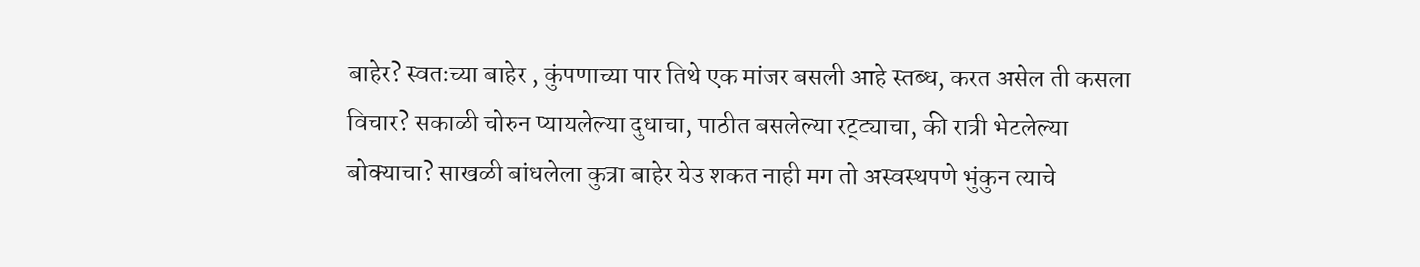बाहेर? स्वतःच्या बाहेर , कुंपणाच्या पार तिथे एक मांजर बसली आहे स्तब्ध, करत असेल ती कसला विचार? सकाळी चोरुन प्यायलेल्या दुधाचा, पाठीत बसलेल्या रट्ट्याचा, की रात्री भेटलेल्या बोक्याचा? साखळी बांधलेला कुत्रा बाहेर येउ शकत नाही मग तो अस्वस्थपणे भुंकुन त्याचे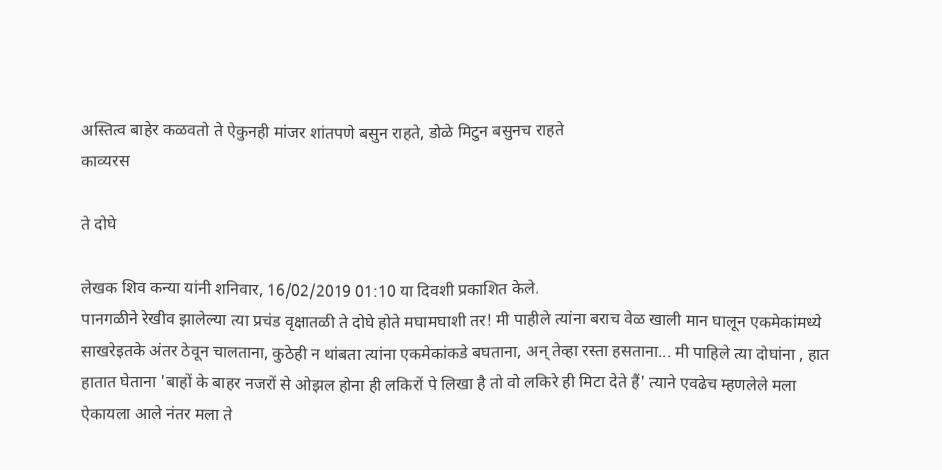अस्तित्व बाहेर कळवतो ते ऐकुनही मांजर शांतपणे बसुन राहते, डोळे मिटुन बसुनच राहते
काव्यरस

ते दोघे

लेखक शिव कन्या यांनी शनिवार, 16/02/2019 01:10 या दिवशी प्रकाशित केले.
पानगळीने रेखीव झालेल्या त्या प्रचंड वृक्षातळी ते दोघे होते मघामघाशी तर! मी पाहीले त्यांना बराच वेळ खाली मान घालून एकमेकांमध्ये साखरेइतके अंतर ठेवून चालताना, कुठेही न थांबता त्यांना एकमेकांकडे बघताना, अन् तेव्हा रस्ता हसताना... मी पाहिले त्या दोघांना , हात हातात घेताना 'बाहों के बाहर नजरों से ओझल होना ही लकिरों पे लिखा है तो वो लकिरे ही मिटा देते हैं' त्याने एवढेच म्हणलेले मला ऐकायला आले नंतर मला ते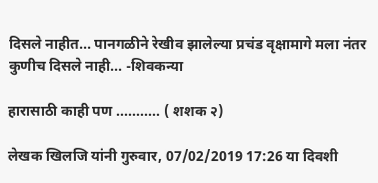दिसले नाहीत... पानगळीने रेखीव झालेल्या प्रचंड वृक्षामागे मला नंतर कुणीच दिसले नाही... -शिवकन्या

हारासाठी काही पण ........... ( शशक २)

लेखक खिलजि यांनी गुरुवार, 07/02/2019 17:26 या दिवशी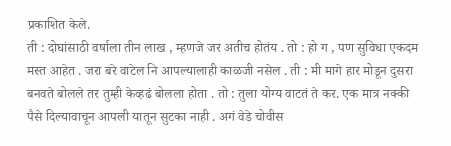प्रकाशित केले.
ती : दोघांसाठी वर्षाला तीन लाख , म्हणजे जर अतीच होतंय . तो : हो ग , पण सुविधा एकदम मस्त आहेत . जरा बरे वाटेल नि आपल्यालाही काळजी नसेल . ती : मी मागे हार मोडून दुसरा बनवते बोलले तर तुम्ही केव्हढं बोलला होता . तो : तुला योग्य वाटतं ते कर. एक मात्र नक्की पैसे दिल्यावाचून आपली यातून सुटका नाही . अगं वेडे चोवीस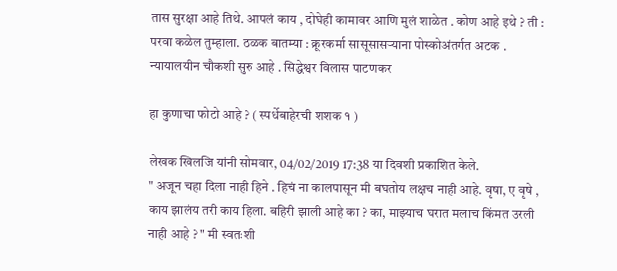तास सुरक्षा आहे तिथे. आपलं काय , दोघेही कामावर आणि मुलं शाळेत . कोण आहे इथे ? ती : परवा कळेल तुम्हाला. ठळक बातम्या : क्रूरकर्मा सासूसासऱ्याना पोस्कोअंतर्गत अटक . न्यायालयीन चौकशी सुरु आहे . सिद्धेश्वर विलास पाटणकर

हा कुणाचा फोटो आहे ? ( स्पर्धेबाहेरची शशक १ )

लेखक खिलजि यांनी सोमवार, 04/02/2019 17:38 या दिवशी प्रकाशित केले.
" अजून चहा दिला नाही हिने . हिचं ना कालपासून मी बघतोय लक्षच नाही आहे. वृषा, ए वृषे , काय झालंय तरी काय हिला. बहिरी झाली आहे का ? का, माझ्याच घरात मलाच किंमत उरली नाही आहे ? " मी स्वतःशी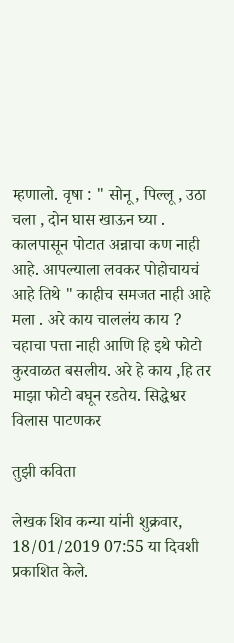म्हणालो. वृषा : " सोनू , पिल्लू , उठा चला , दोन घास खाऊन घ्या . कालपासून पोटात अन्नाचा कण नाही आहे. आपल्याला लवकर पोहोचायचं आहे तिथे " काहीच समजत नाही आहे मला . अरे काय चाललंय काय ? चहाचा पत्ता नाही आणि हि इथे फोटो कुरवाळत बसलीय. अरे हे काय ,हि तर माझा फोटो बघून रडतेय. सिद्धेश्वर विलास पाटणकर

तुझी कविता

लेखक शिव कन्या यांनी शुक्रवार, 18/01/2019 07:55 या दिवशी प्रकाशित केले.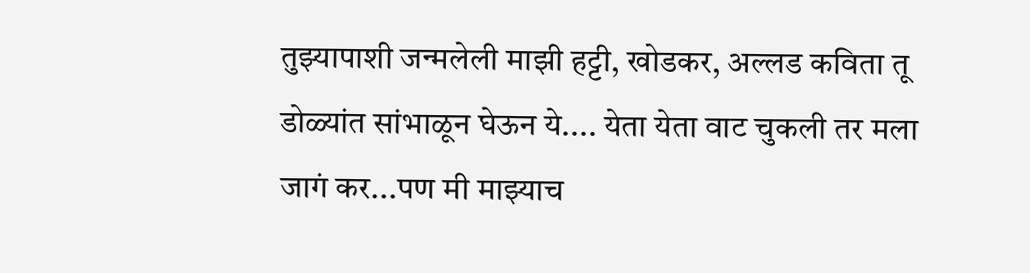तुझ्यापाशी जन्मलेली माझी हट्टी, खोडकर, अल्लड कविता तू डोळ्यांत सांभाळून घेऊन ये.... येता येता वाट चुकली तर मला जागं कर...पण मी माझ्याच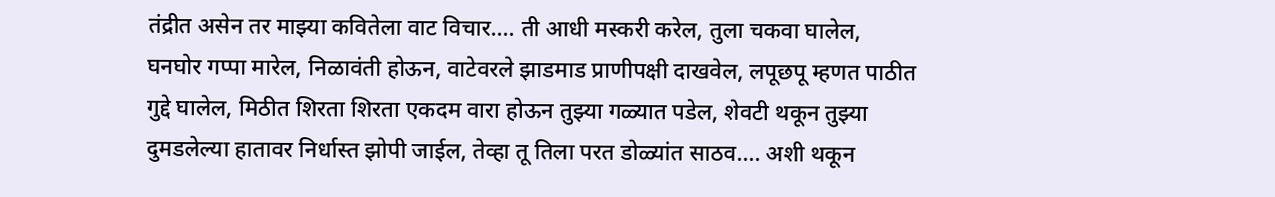तंद्रीत असेन तर माझ्या कवितेला वाट विचार.... ती आधी मस्करी करेल, तुला चकवा घालेल, घनघोर गप्पा मारेल, निळावंती होऊन, वाटेवरले झाडमाड प्राणीपक्षी दाखवेल, लपूछपू म्हणत पाठीत गुद्दे घालेल, मिठीत शिरता शिरता एकदम वारा होऊन तुझ्या गळ्यात पडेल, शेवटी थकून तुझ्या दुमडलेल्या हातावर निर्धास्त झोपी जाईल, तेव्हा तू तिला परत डोळ्यांत साठव.... अशी थकून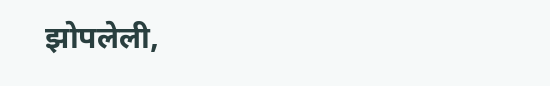झोपलेली,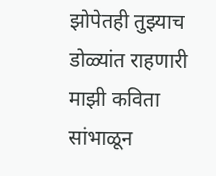झोपेतही तुझ्याच डोळ्यांत राहणारी माझी कविता सांभाळून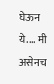घेऊन ये.... मी असेनच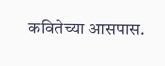कवितेच्या आसपास.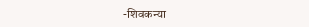-शिवकन्या